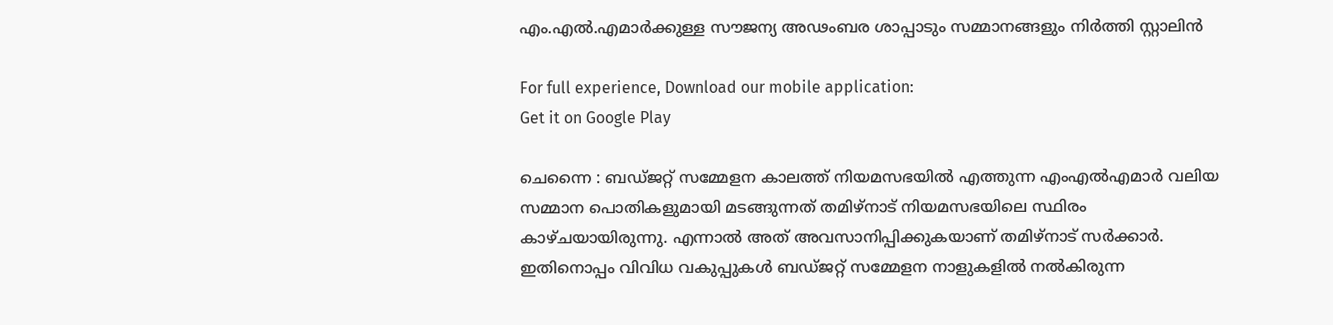എം.എല്‍.എമാര്‍ക്കുള്ള സൗജന്യ അഢംബര ശാപ്പാടും സമ്മാനങ്ങളും നിര്‍ത്തി സ്റ്റാലിന്‍

For full experience, Download our mobile application:
Get it on Google Play

ചെന്നൈ : ബഡ്ജറ്റ് സമ്മേളന കാലത്ത് നിയമസഭയില്‍ എത്തുന്ന എംഎല്‍എമാര്‍ വലിയ സമ്മാന പൊതികളുമായി മടങ്ങുന്നത് തമിഴ്നാട് നിയമസഭയിലെ സ്ഥിരം കാഴ്ചയായിരുന്നു. എന്നാല്‍ അത് അവസാനിപ്പിക്കുകയാണ് തമിഴ്നാട് സര്‍ക്കാര്‍. ഇതിനൊപ്പം വിവിധ വകുപ്പുകള്‍ ബഡ്ജറ്റ് സമ്മേളന നാളുകളില്‍ നല്‍കിരുന്ന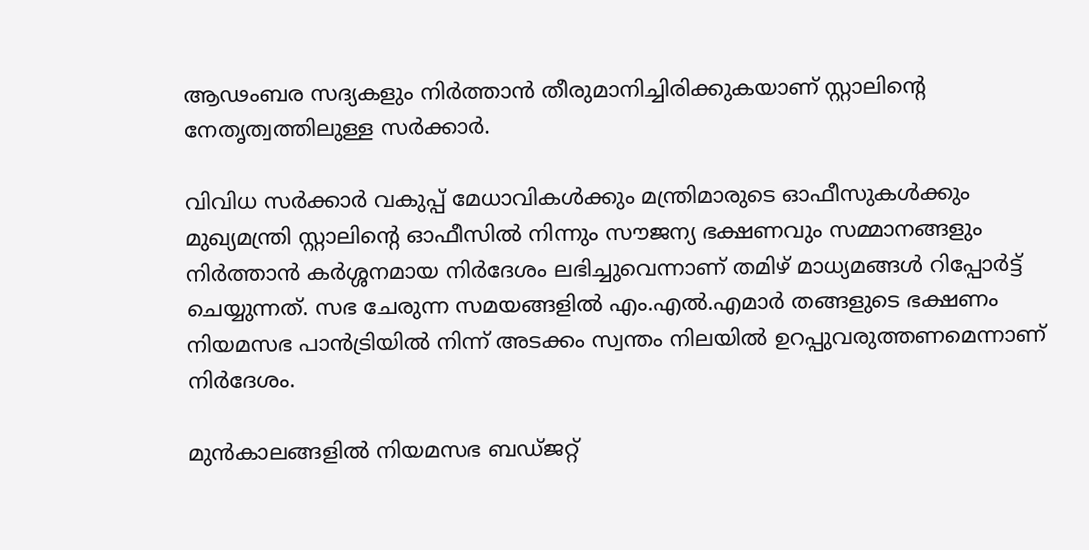ആഢംബര സദ്യകളും നിര്‍ത്താന്‍ തീരുമാനിച്ചിരിക്കുകയാണ് സ്റ്റാലിന്‍റെ നേതൃത്വത്തിലുള്ള സര്‍ക്കാര്‍.

വിവിധ സര്‍ക്കാര്‍ വകുപ്പ് മേധാവികള്‍ക്കും മന്ത്രിമാരുടെ ഓഫീസുകള്‍ക്കും മുഖ്യമന്ത്രി സ്റ്റാലിന്‍റെ ഓഫീസില്‍ നിന്നും സൗജന്യ ഭക്ഷണവും സമ്മാനങ്ങളും നിര്‍ത്താന്‍ കര്‍ശ്ശനമായ നിര്‍ദേശം ലഭിച്ചുവെന്നാണ് തമിഴ് മാധ്യമങ്ങള്‍ റിപ്പോര്‍ട്ട് ചെയ്യുന്നത്. സഭ ചേരുന്ന സമയങ്ങളില്‍ എം.എല്‍.എമാര്‍ തങ്ങളുടെ ഭക്ഷണം നിയമസഭ പാന്‍ട്രിയില്‍ നിന്ന് അടക്കം സ്വന്തം നിലയില്‍ ഉറപ്പുവരുത്തണമെന്നാണ് നിര്‍ദേശം.

മുന്‍കാലങ്ങളില്‍ നിയമസഭ ബഡ്ജറ്റ്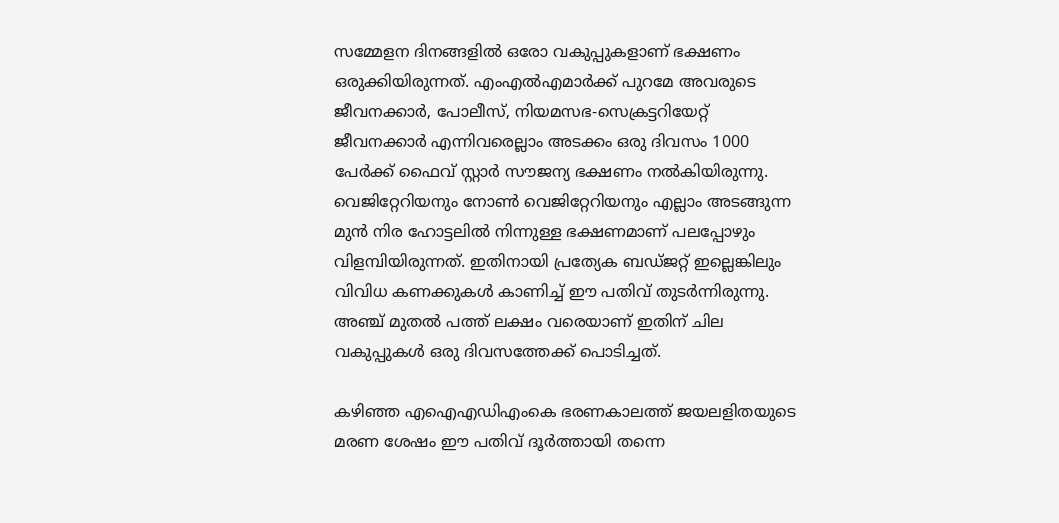സമ്മേളന ദിനങ്ങളില്‍ ഒരോ വകുപ്പുകളാണ് ഭക്ഷണം ഒരുക്കിയിരുന്നത്. എംഎല്‍എമാര്‍ക്ക് പുറമേ അവരുടെ ജീവനക്കാര്‍, പോലീസ്, നിയമസഭ-സെക്രട്ടറിയേറ്റ് ജീവനക്കാര്‍ എന്നിവരെല്ലാം അടക്കം ഒരു ദിവസം 1000 പേര്‍ക്ക് ഫൈവ് സ്റ്റാര്‍ സൗജന്യ ഭക്ഷണം നല്‍കിയിരുന്നു. വെജിറ്റേറിയനും നോണ്‍ വെജിറ്റേറിയനും എല്ലാം അടങ്ങുന്ന മുന്‍ നിര ഹോട്ടലില്‍ നിന്നുള്ള ഭക്ഷണമാണ് പലപ്പോഴും വിളമ്പിയിരുന്നത്. ഇതിനായി പ്രത്യേക ബഡ്ജറ്റ് ഇല്ലെങ്കിലും വിവിധ കണക്കുകള്‍ കാണിച്ച് ഈ പതിവ് തുടര്‍ന്നിരുന്നു. അഞ്ച് മുതല്‍ പത്ത് ലക്ഷം വരെയാണ് ഇതിന് ചില വകുപ്പുകള്‍ ഒരു ദിവസത്തേക്ക് പൊടിച്ചത്.

കഴിഞ്ഞ എഐഎഡിഎംകെ ഭരണകാലത്ത് ജയലളിതയുടെ മരണ ശേഷം ഈ പതിവ് ദൂര്‍ത്തായി തന്നെ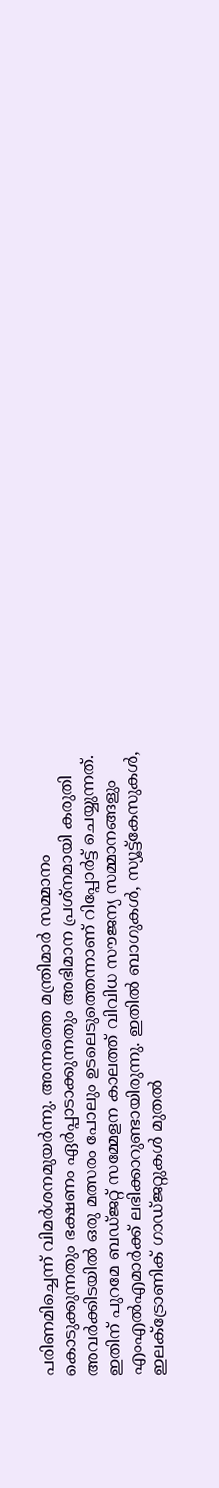പരിണമിച്ചെന്ന് വിമര്‍ശനമുയര്‍ന്നു. അന്നത്തെ മന്ത്രിമാര്‍ സമ്മാനം കൊടുക്കുന്നതും ഭക്ഷണം ഏര്‍പ്പാടാക്കുന്നതും അഭിമാന പ്രശ്നമായി കരുതി അവര്‍ക്കിടയില്‍ ഒരു മത്സരം പോലും ഉടലെടുത്തെന്നാണ് റിപ്പോര്‍ട്ട് ചെയ്യുന്നത്. ഇതിന് പുറമേ ബഡ്ജറ്റ് സമ്മേളന കാലത്ത് വിവിധ സൗജന്യ സമ്മാനങ്ങളും എംഎല്‍എമാര്‍ക്ക് ലഭിക്കാറുണ്ടായിരുന്നു. ഇതില്‍ ബാഗുകള്‍, സ്യൂട്ട്കേസുകള്‍, ഇലക്ട്രോണിക് ഗാഡ്ജറ്റുകള്‍ മുതല്‍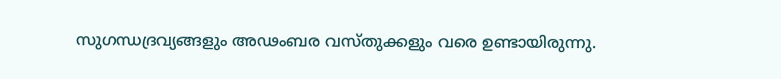സുഗന്ധദ്രവ്യങ്ങളും അഢംബര വസ്തുക്കളും വരെ ഉണ്ടായിരുന്നു.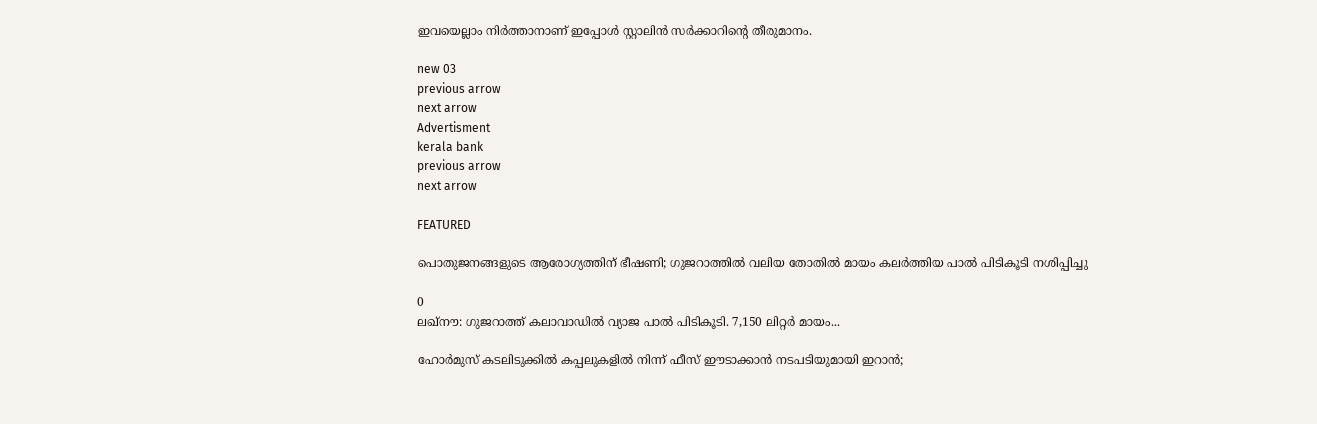ഇവയെല്ലാം നിര്‍ത്താനാണ് ഇപ്പോള്‍ സ്റ്റാലിന്‍ സര്‍ക്കാറിന്‍റെ തീരുമാനം.

new 03
previous arrow
next arrow
Advertisment
kerala bank
previous arrow
next arrow

FEATURED

പൊതുജനങ്ങളുടെ ആരോഗ്യത്തിന് ഭീഷണി; ഗുജറാത്തിൽ വലിയ തോതിൽ മായം കലർത്തിയ പാൽ പിടികൂടി നശിപ്പിച്ചു

0
ലഖ്‌നൗ: ഗുജറാത്ത് കലാവാഡില്‍ വ്യാജ പാല്‍ പിടികൂടി. 7,150 ലിറ്റര്‍ മായം...

ഹോർമുസ് കടലിടുക്കിൽ കപ്പലുകളിൽ നിന്ന് ഫീസ് ഈടാക്കാൻ നടപടിയുമായി ഇറാൻ;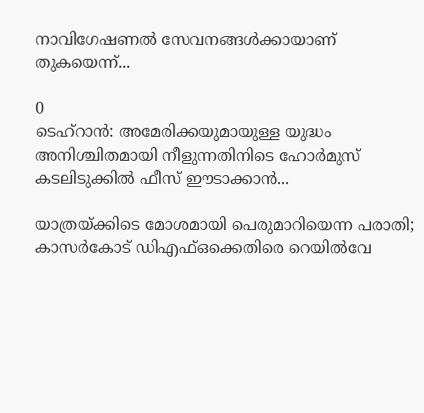നാവിഗേഷണൽ സേവനങ്ങൾക്കായാണ് തുകയെന്ന്...

0
ടെഹ്റാൻ: അമേരിക്കയുമായുള്ള യുദ്ധം അനിശ്ചിതമായി നീളുന്നതിനിടെ ഹോർമുസ് കടലിടുക്കിൽ ഫീസ് ഈടാക്കാൻ...

യാത്രയ്ക്കിടെ മോശമായി പെരുമാറിയെന്ന പരാതി; കാസർകോട് ഡിഎഫ്ഒക്കെതിരെ റെയിൽവേ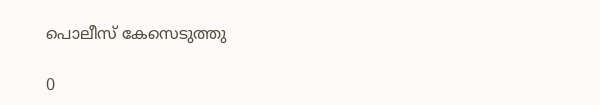പൊലീസ് കേസെടുത്തു

0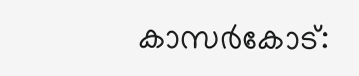കാസര്‍കോട്: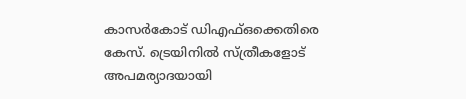കാസര്‍കോട് ഡിഎഫ്ഒക്കെതിരെ കേസ്. ട്രെയിനില്‍ സ്ത്രീകളോട് അപമര്യാദയായി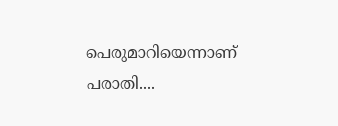പെരുമാറിയെന്നാണ് പരാതി....